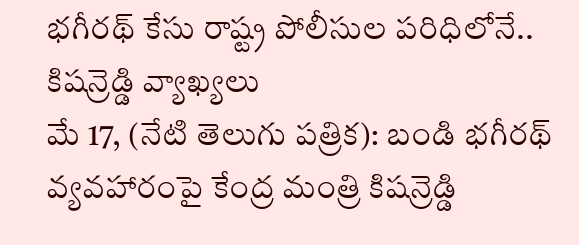భగీరథ్ కేసు రాష్ట్ర పోలీసుల పరిధిలోనే.. కిషన్రెడ్డి వ్యాఖ్యలు
మే 17, (నేటి తెలుగు పత్రిక): బండి భగీరథ్ వ్యవహారంపై కేంద్ర మంత్రి కిషన్రెడ్డి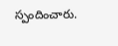స్పందించారు.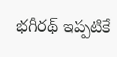భగీరథ్ ఇప్పటికే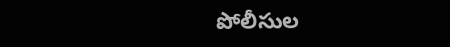పోలీసుల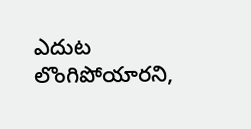ఎదుట లొంగిపోయారని,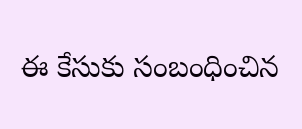ఈ కేసుకు సంబంధించిన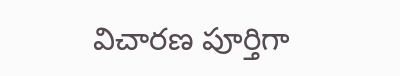విచారణ పూర్తిగా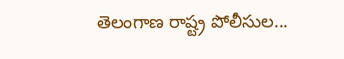తెలంగాణ రాష్ట్ర పోలీసుల...